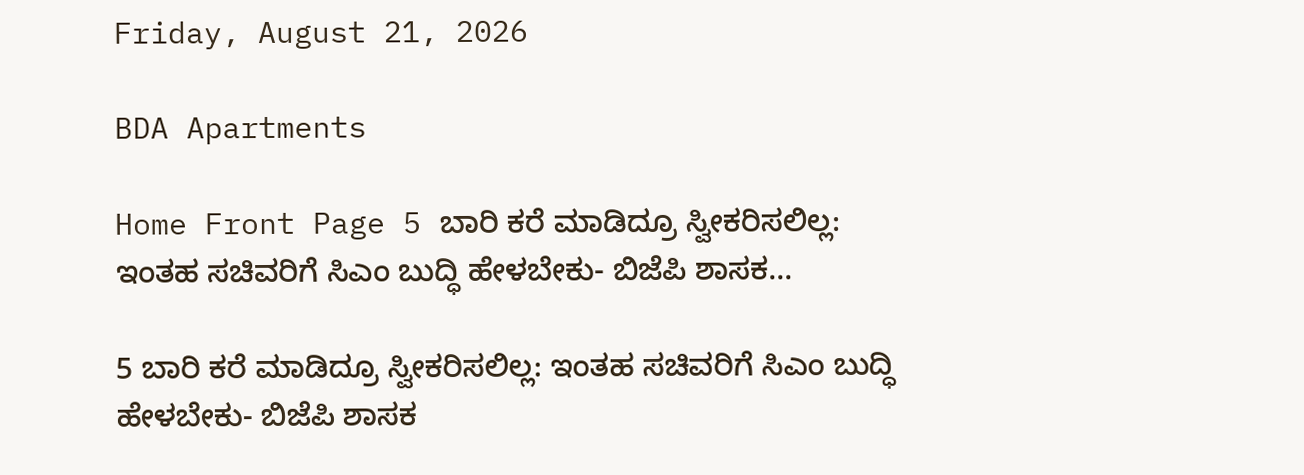Friday, August 21, 2026

BDA Apartments

Home Front Page 5 ಬಾರಿ ಕರೆ ಮಾಡಿದ್ರೂ ಸ್ವೀಕರಿಸಲಿಲ್ಲ: ಇಂತಹ ಸಚಿವರಿಗೆ ಸಿಎಂ ಬುದ್ಧಿ ಹೇಳಬೇಕು- ಬಿಜೆಪಿ ಶಾಸಕ...

5 ಬಾರಿ ಕರೆ ಮಾಡಿದ್ರೂ ಸ್ವೀಕರಿಸಲಿಲ್ಲ: ಇಂತಹ ಸಚಿವರಿಗೆ ಸಿಎಂ ಬುದ್ಧಿ ಹೇಳಬೇಕು- ಬಿಜೆಪಿ ಶಾಸಕ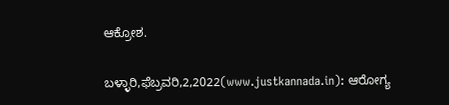ಆಕ್ರೋಶ.

ಬಳ್ಳಾರಿ,ಫೆಬ್ರವರಿ,2,2022(www.justkannada.in): ಆರೋಗ್ಯ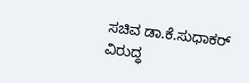ಸಚಿವ ಡಾ.ಕೆ.ಸುಧಾಕರ್ ವಿರುದ್ಧ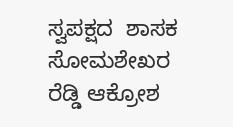ಸ್ವಪಕ್ಷದ  ಶಾಸಕ ಸೋಮಶೇಖರ ರೆಡ್ಡಿ ಆಕ್ರೋಶ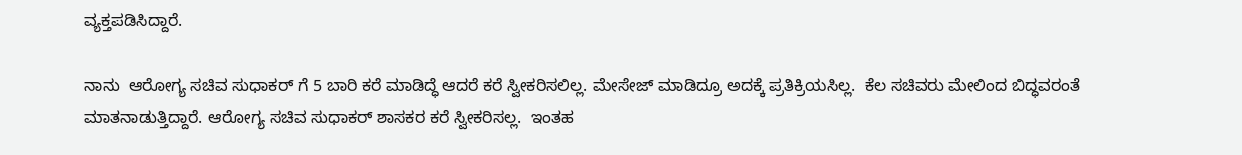ವ್ಯಕ್ತಪಡಿಸಿದ್ದಾರೆ.

ನಾನು  ಆರೋಗ್ಯ ಸಚಿವ ಸುಧಾಕರ್ ಗೆ 5 ಬಾರಿ ಕರೆ ಮಾಡಿದ್ಧೆ ಆದರೆ ಕರೆ ಸ್ವೀಕರಿಸಲಿಲ್ಲ. ಮೇಸೇಜ್ ಮಾಡಿದ್ರೂ ಅದಕ್ಕೆ ಪ್ರತಿಕ್ರಿಯಸಿಲ್ಲ.  ಕೆಲ ಸಚಿವರು ಮೇಲಿಂದ ಬಿದ್ಧವರಂತೆ ಮಾತನಾಡುತ್ತಿದ್ದಾರೆ. ಆರೋಗ್ಯ ಸಚಿವ ಸುಧಾಕರ್ ಶಾಸಕರ ಕರೆ ಸ್ವೀಕರಿಸಲ್ಲ.  ಇಂತಹ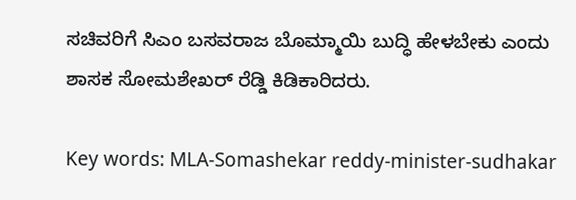ಸಚಿವರಿಗೆ ಸಿಎಂ ಬಸವರಾಜ ಬೊಮ್ಮಾಯಿ ಬುದ್ಧಿ ಹೇಳಬೇಕು ಎಂದು ಶಾಸಕ ಸೋಮಶೇಖರ್ ರೆಡ್ಡಿ ಕಿಡಿಕಾರಿದರು.

Key words: MLA-Somashekar reddy-minister-sudhakar